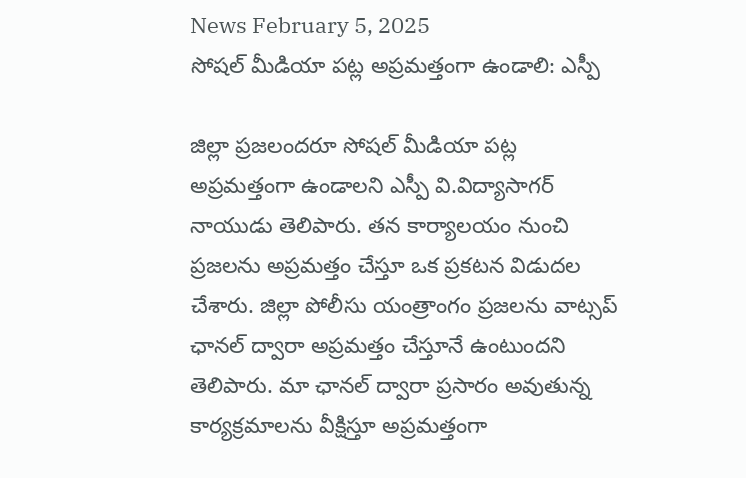News February 5, 2025
సోషల్ మీడియా పట్ల అప్రమత్తంగా ఉండాలి: ఎస్పీ

జిల్లా ప్రజలందరూ సోషల్ మీడియా పట్ల అప్రమత్తంగా ఉండాలని ఎస్పీ వి.విద్యాసాగర్ నాయుడు తెలిపారు. తన కార్యాలయం నుంచి ప్రజలను అప్రమత్తం చేస్తూ ఒక ప్రకటన విడుదల చేశారు. జిల్లా పోలీసు యంత్రాంగం ప్రజలను వాట్సప్ ఛానల్ ద్వారా అప్రమత్తం చేస్తూనే ఉంటుందని తెలిపారు. మా ఛానల్ ద్వారా ప్రసారం అవుతున్న కార్యక్రమాలను వీక్షిస్తూ అప్రమత్తంగా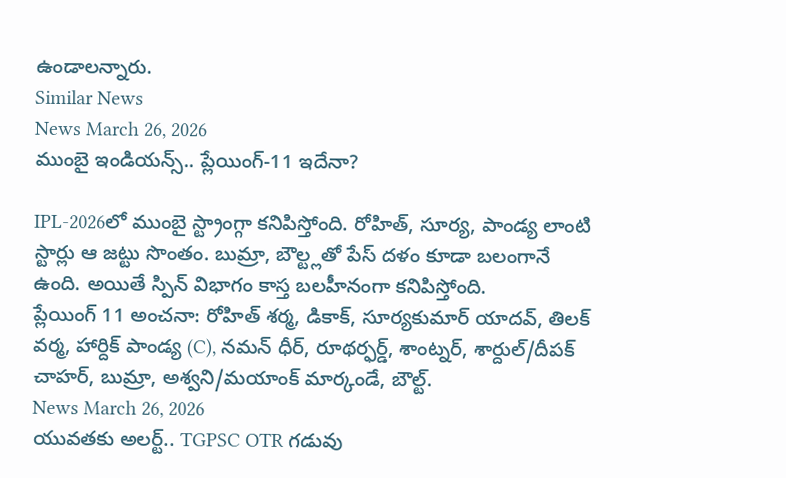ఉండాలన్నారు.
Similar News
News March 26, 2026
ముంబై ఇండియన్స్.. ప్లేయింగ్-11 ఇదేనా?

IPL-2026లో ముంబై స్ట్రాంగ్గా కనిపిస్తోంది. రోహిత్, సూర్య, పాండ్య లాంటి స్టార్లు ఆ జట్టు సొంతం. బుమ్రా, బౌల్ట్లతో పేస్ దళం కూడా బలంగానే ఉంది. అయితే స్పిన్ విభాగం కాస్త బలహీనంగా కనిపిస్తోంది.
ప్లేయింగ్ 11 అంచనా: రోహిత్ శర్మ, డికాక్, సూర్యకుమార్ యాదవ్, తిలక్ వర్మ, హార్దిక్ పాండ్య (C), నమన్ ధీర్, రూథర్ఫర్డ్, శాంట్నర్, శార్దుల్/దీపక్ చాహర్, బుమ్రా, అశ్వని/మయాంక్ మార్కండే, బౌల్ట్.
News March 26, 2026
యువతకు అలర్ట్.. TGPSC OTR గడువు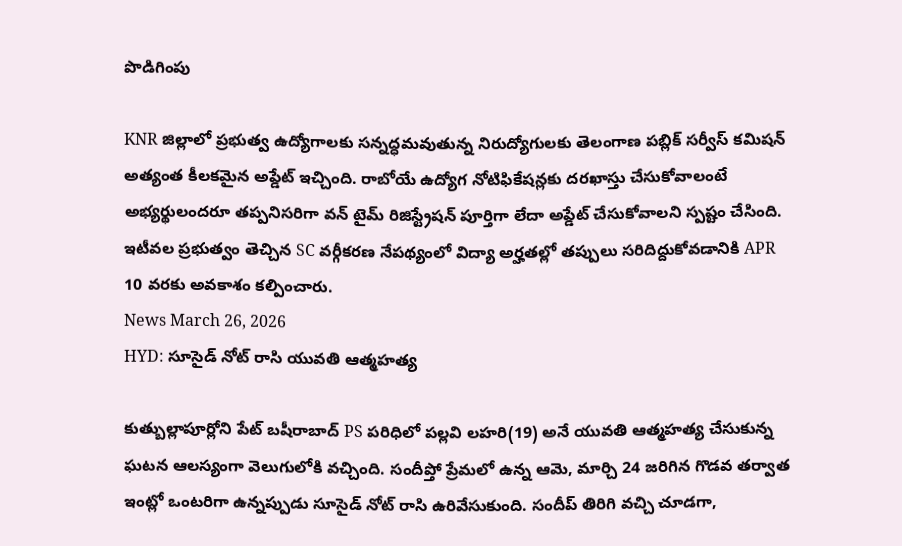పొడిగింపు

KNR జిల్లాలో ప్రభుత్వ ఉద్యోగాలకు సన్నద్ధమవుతున్న నిరుద్యోగులకు తెలంగాణ పబ్లిక్ సర్వీస్ కమిషన్ అత్యంత కీలకమైన అప్డేట్ ఇచ్చింది. రాబోయే ఉద్యోగ నోటిఫికేషన్లకు దరఖాస్తు చేసుకోవాలంటే అభ్యర్థులందరూ తప్పనిసరిగా వన్ టైమ్ రిజిస్ట్రేషన్ పూర్తిగా లేదా అప్డేట్ చేసుకోవాలని స్పష్టం చేసింది. ఇటీవల ప్రభుత్వం తెచ్చిన SC వర్గీకరణ నేపథ్యంలో విద్యా అర్హతల్లో తప్పులు సరిదిద్దుకోవడానికి APR 10 వరకు అవకాశం కల్పించారు.
News March 26, 2026
HYD: సూసైడ్ నోట్ రాసి యువతి ఆత్మహత్య

కుత్బుల్లాపూర్లోని పేట్ బషీరాబాద్ PS పరిధిలో పల్లవి లహరి(19) అనే యువతి ఆత్మహత్య చేసుకున్న ఘటన ఆలస్యంగా వెలుగులోకి వచ్చింది. సందీప్తో ప్రేమలో ఉన్న ఆమె, మార్చి 24 జరిగిన గొడవ తర్వాత ఇంట్లో ఒంటరిగా ఉన్నప్పుడు సూసైడ్ నోట్ రాసి ఉరివేసుకుంది. సందీప్ తిరిగి వచ్చి చూడగా,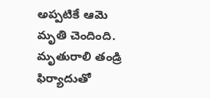అప్పటికే ఆమె మృతి చెందింది. మృతురాలి తండ్రి ఫిర్యాదుతో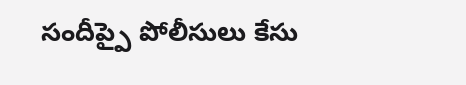సందీప్పై పోలీసులు కేసు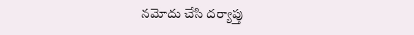నమోదు చేసి దర్యాప్తు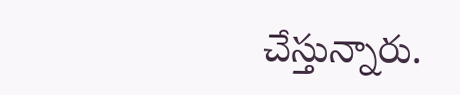చేస్తున్నారు.